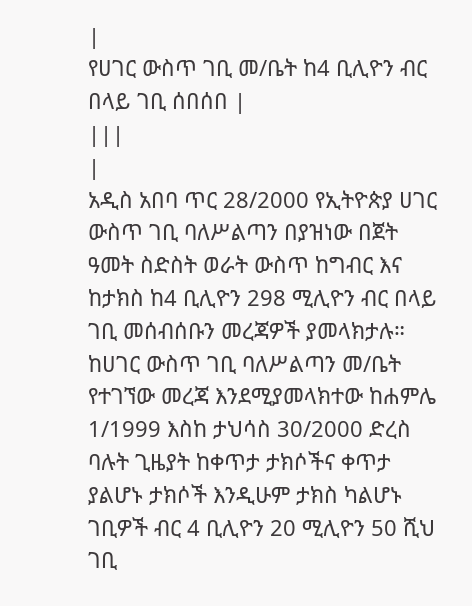|
የሀገር ውስጥ ገቢ መ/ቤት ከ4 ቢሊዮን ብር በላይ ገቢ ሰበሰበ |
|||
|
አዲስ አበባ ጥር 28/2000 የኢትዮጵያ ሀገር ውስጥ ገቢ ባለሥልጣን በያዝነው በጀት ዓመት ስድስት ወራት ውስጥ ከግብር እና ከታክስ ከ4 ቢሊዮን 298 ሚሊዮን ብር በላይ ገቢ መሰብሰቡን መረጃዎች ያመላክታሉ። ከሀገር ውስጥ ገቢ ባለሥልጣን መ/ቤት የተገኘው መረጃ እንደሚያመላክተው ከሐምሌ 1/1999 እስከ ታህሳስ 30/2000 ድረስ ባሉት ጊዜያት ከቀጥታ ታክሶችና ቀጥታ ያልሆኑ ታክሶች እንዲሁም ታክስ ካልሆኑ ገቢዎች ብር 4 ቢሊዮን 20 ሚሊዮን 50 ሺህ ገቢ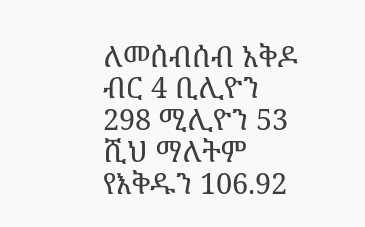ለመሰብሰብ አቅዶ ብር 4 ቢሊዮን 298 ሚሊዮን 53 ሺህ ማለትም የእቅዱን 106.92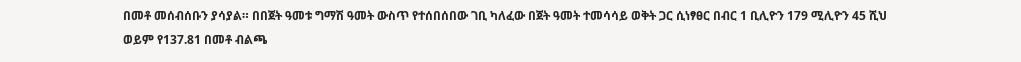በመቶ መሰብሰቡን ያሳያል። በበጀት ዓመቱ ግማሽ ዓመት ውስጥ የተሰበሰበው ገቢ ካለፈው በጀት ዓመት ተመሳሳይ ወቅት ጋር ሲነፃፀር በብር 1 ቢሊዮን 179 ሚሊዮን 45 ሺህ ወይም የ137.81 በመቶ ብልጫ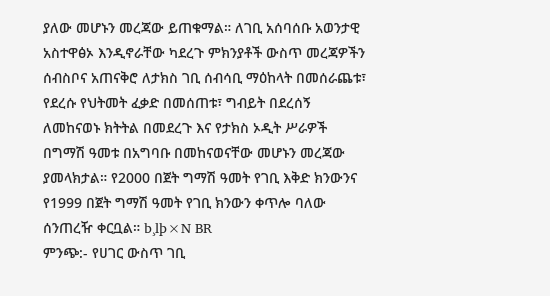ያለው መሆኑን መረጃው ይጠቁማል። ለገቢ አሰባሰቡ አወንታዊ አስተዋፅኦ እንዲኖራቸው ካደረጉ ምክንያቶች ውስጥ መረጃዎችን ሰብስቦና አጠናቅሮ ለታክስ ገቢ ሰብሳቢ ማዕከላት በመሰራጨቱ፣ የደረሱ የህትመት ፈቃድ በመሰጠቱ፣ ግብይት በደረሰኝ ለመከናወኑ ክትትል በመደረጉ እና የታክስ ኦዲት ሥራዎች በግማሽ ዓመቱ በአግባቡ በመከናወናቸው መሆኑን መረጃው ያመላክታል። የ2000 በጀት ግማሽ ዓመት የገቢ እቅድ ክንውንና የ1999 በጀት ግማሽ ዓመት የገቢ ክንውን ቀጥሎ ባለው ሰንጠረዥ ቀርቧል። b¸lþ×N BR
ምንጭ:- የሀገር ውስጥ ገቢ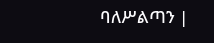ባለሥልጣን |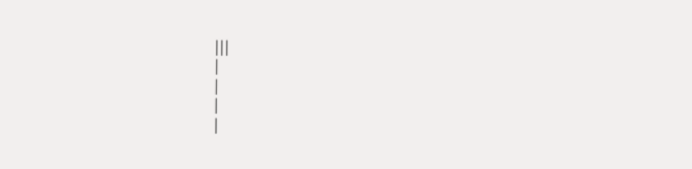|||
|
|
|
|